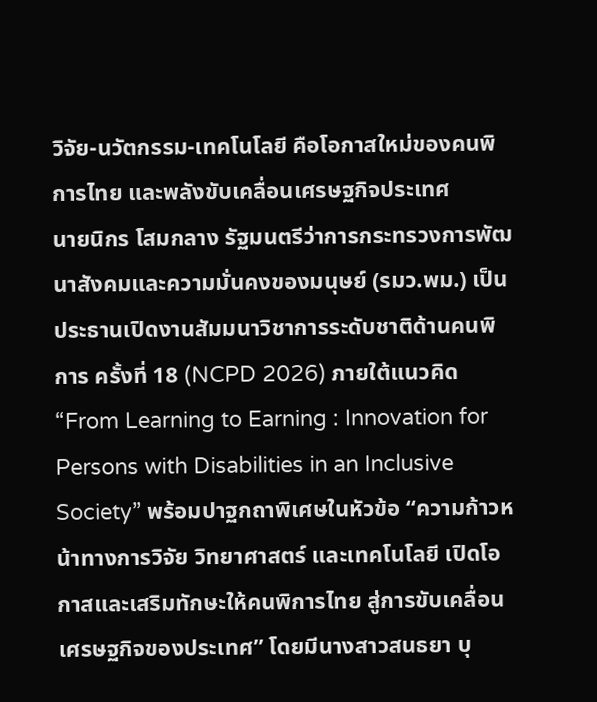วิจัย-นวัตกรรม-เทคโนโลยี คือโอกาสใหม่ของคนพิการไทย และพลังขับเคลื่อนเศรษฐกิจประเทศ
นายนิกร โสมกลาง รัฐมนตรีว่าการกระทรวงการพัฒนาสังคมและความมั่นคงของมนุษย์ (รมว.พม.) เป็นประธานเปิดงานสัมมนาวิชาการระดับชาติด้านคนพิการ ครั้งที่ 18 (NCPD 2026) ภายใต้แนวคิด “From Learning to Earning : Innovation for Persons with Disabilities in an Inclusive Society” พร้อมปาฐกถาพิเศษในหัวข้อ “ความก้าวหน้าทางการวิจัย วิทยาศาสตร์ และเทคโนโลยี เปิดโอกาสและเสริมทักษะให้คนพิการไทย สู่การขับเคลื่อนเศรษฐกิจของประเทศ” โดยมีนางสาวสนธยา บุ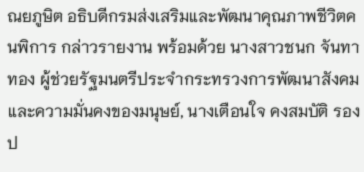ณยภูษิต อธิบดีกรมส่งเสริมและพัฒนาคุณภาพชีวิตคนพิการ กล่าวรายงาน พร้อมด้วย นางสาวชนก จันทาทอง ผู้ช่วยรัฐมนตรีประจำกระทรวงการพัฒนาสังคมและความมั่นคงของมนุษย์, นางเตือนใจ คงสมบัติ รองป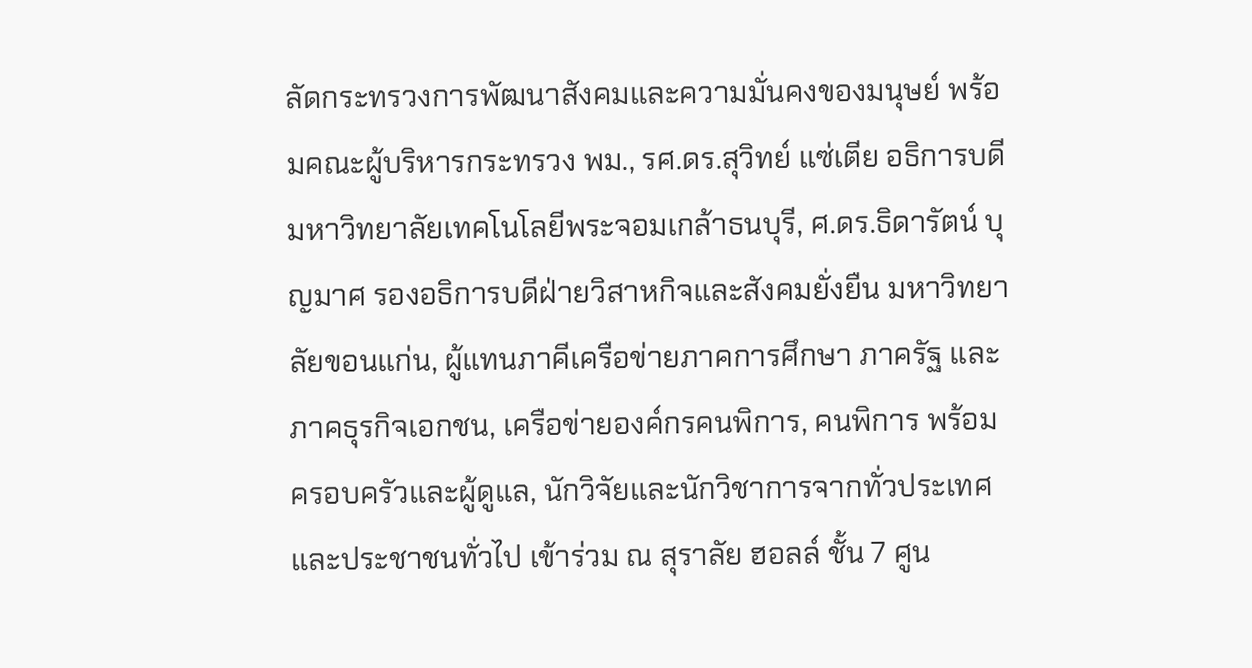ลัดกระทรวงการพัฒนาสังคมและความมั่นคงของมนุษย์ พร้อมคณะผู้บริหารกระทรวง พม., รศ.ดร.สุวิทย์ แซ่เตีย อธิการบดีมหาวิทยาลัยเทคโนโลยีพระจอมเกล้าธนบุรี, ศ.ดร.ธิดารัตน์ บุญมาศ รองอธิการบดีฝ่ายวิสาหกิจและสังคมยั่งยืน มหาวิทยาลัยขอนแก่น, ผู้แทนภาคีเครือข่ายภาคการศึกษา ภาครัฐ และภาคธุรกิจเอกชน, เครือข่ายองค์กรคนพิการ, คนพิการ พร้อมครอบครัวและผู้ดูแล, นักวิจัยและนักวิชาการจากทั่วประเทศ และประชาชนทั่วไป เข้าร่วม ณ สุราลัย ฮอลล์ ชั้น 7 ศูน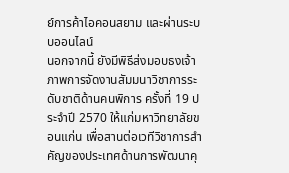ย์การค้าไอคอนสยาม และผ่านระบบออนไลน์
นอกจากนี้ ยังมีพิธีส่งมอบธงเจ้าภาพการจัดงานสัมมนาวิชาการระดับชาติด้านคนพิการ ครั้งที่ 19 ประจำปี 2570 ให้แก่มหาวิทยาลัยขอนแก่น เพื่อสานต่อเวทีวิชาการสำคัญของประเทศด้านการพัฒนาคุ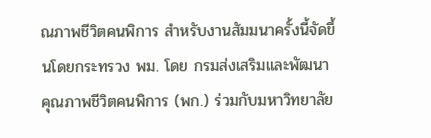ณภาพชีวิตคนพิการ สำหรับงานสัมมนาครั้งนี้จัดขึ้นโดยกระทรวง พม. โดย กรมส่งเสริมและพัฒนาคุณภาพชีวิตคนพิการ (พก.) ร่วมกับมหาวิทยาลัย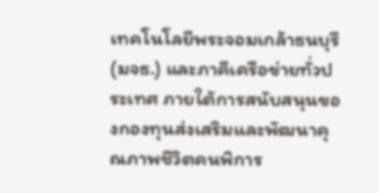เทคโนโลยีพระจอมเกล้าธนบุรี (มจธ.) และภาคีเครือข่ายทั่วประเทศ ภายใต้การสนับสนุนของกองทุนส่งเสริมและพัฒนาคุณภาพชีวิตคนพิการ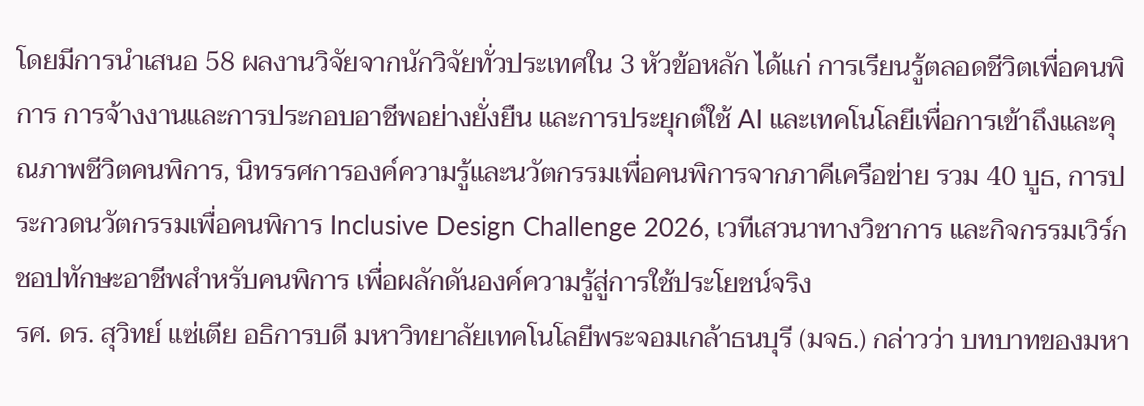โดยมีการนำเสนอ 58 ผลงานวิจัยจากนักวิจัยทั่วประเทศใน 3 หัวข้อหลัก ได้แก่ การเรียนรู้ตลอดชีวิตเพื่อคนพิการ การจ้างงานและการประกอบอาชีพอย่างยั่งยืน และการประยุกต์ใช้ AI และเทคโนโลยีเพื่อการเข้าถึงและคุณภาพชีวิตคนพิการ, นิทรรศการองค์ความรู้และนวัตกรรมเพื่อคนพิการจากภาคีเครือข่าย รวม 40 บูธ, การประกวดนวัตกรรมเพื่อคนพิการ Inclusive Design Challenge 2026, เวทีเสวนาทางวิชาการ และกิจกรรมเวิร์กชอปทักษะอาชีพสำหรับคนพิการ เพื่อผลักดันองค์ความรู้สู่การใช้ประโยชน์จริง
รศ. ดร. สุวิทย์ แซ่เตีย อธิการบดี มหาวิทยาลัยเทคโนโลยีพระจอมเกล้าธนบุรี (มจธ.) กล่าวว่า บทบาทของมหา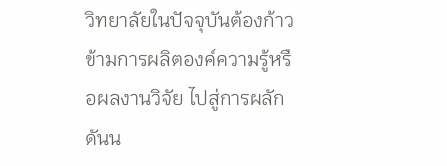วิทยาลัยในปัจจุบันต้องก้าวข้ามการผลิตองค์ความรู้หรือผลงานวิจัย ไปสู่การผลักดันน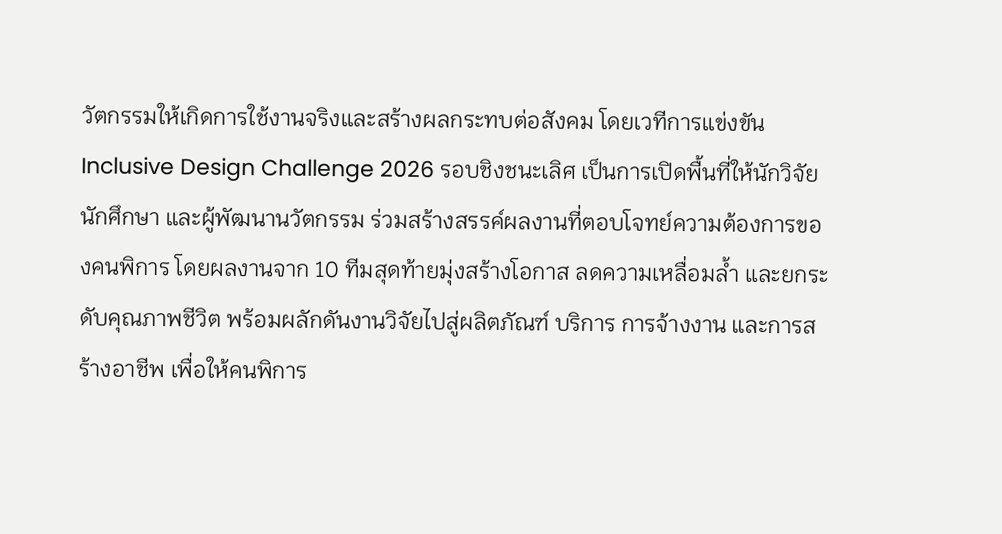วัตกรรมให้เกิดการใช้งานจริงและสร้างผลกระทบต่อสังคม โดยเวทีการแข่งขัน Inclusive Design Challenge 2026 รอบชิงชนะเลิศ เป็นการเปิดพื้นที่ให้นักวิจัย นักศึกษา และผู้พัฒนานวัตกรรม ร่วมสร้างสรรค์ผลงานที่ตอบโจทย์ความต้องการของคนพิการ โดยผลงานจาก 10 ทีมสุดท้ายมุ่งสร้างโอกาส ลดความเหลื่อมล้ำ และยกระดับคุณภาพชีวิต พร้อมผลักดันงานวิจัยไปสู่ผลิตภัณฑ์ บริการ การจ้างงาน และการสร้างอาชีพ เพื่อให้คนพิการ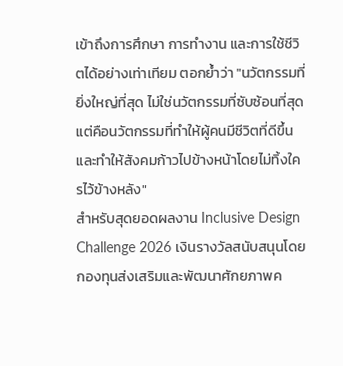เข้าถึงการศึกษา การทำงาน และการใช้ชีวิตได้อย่างเท่าเทียม ตอกย้ำว่า "นวัตกรรมที่ยิ่งใหญ่ที่สุด ไม่ใช่นวัตกรรมที่ซับซ้อนที่สุด แต่คือนวัตกรรมที่ทำให้ผู้คนมีชีวิตที่ดีขึ้น และทำให้สังคมก้าวไปข้างหน้าโดยไม่ทิ้งใครไว้ข้างหลัง"
สำหรับสุดยอดผลงาน Inclusive Design Challenge 2026 เงินรางวัลสนับสนุนโดย กองทุนส่งเสริมและพัฒนาศักยภาพค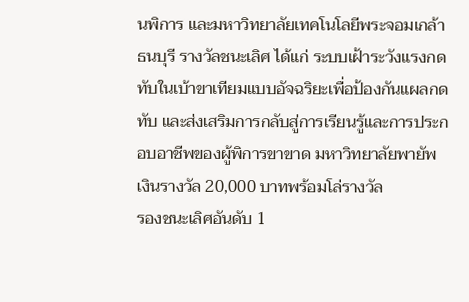นพิการ และมหาวิทยาลัยเทคโนโลยีพระจอมเกล้าธนบุรี รางวัลชนะเลิศ ได้แก่ ระบบเฝ้าระวังแรงกดทับในเบ้าขาเทียมแบบอัจฉริยะเพื่อป้องกันแผลกดทับ และส่งเสริมการกลับสู่การเรียนรู้และการประกอบอาชีพของผู้พิการขาขาด มหาวิทยาลัยพายัพ เงินรางวัล 20,000 บาทพร้อมโล่รางวัล
รองชนะเลิศอันดับ 1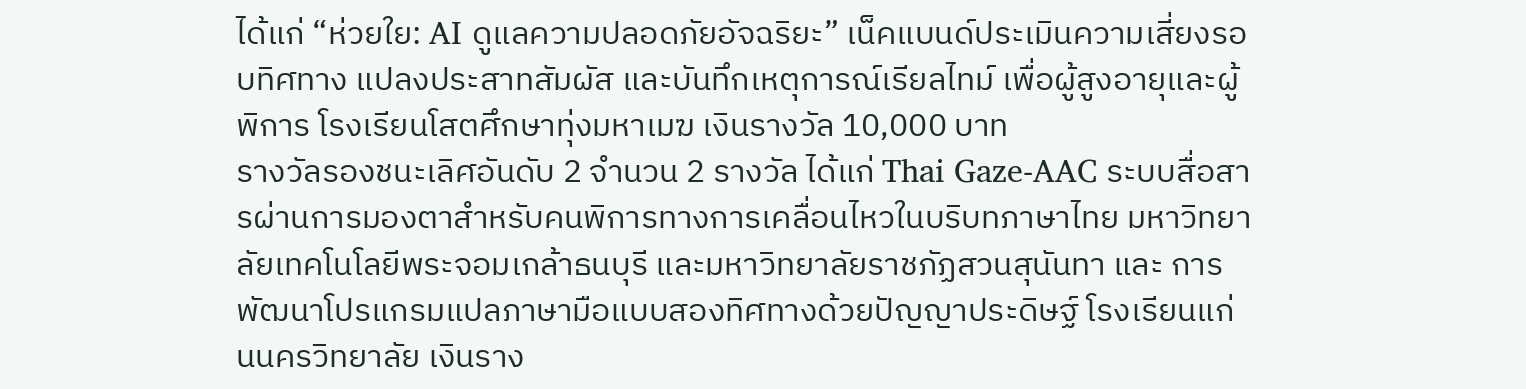ได้แก่ “ห่วยใย: AI ดูแลความปลอดภัยอัจฉริยะ” เน็คแบนด์ประเมินความเสี่ยงรอบทิศทาง แปลงประสาทสัมผัส และบันทึกเหตุการณ์เรียลไทม์ เพื่อผู้สูงอายุและผู้พิการ โรงเรียนโสตศึกษาทุ่งมหาเมฆ เงินรางวัล 10,000 บาท
รางวัลรองชนะเลิศอันดับ 2 จำนวน 2 รางวัล ได้แก่ Thai Gaze-AAC ระบบสื่อสารผ่านการมองตาสำหรับคนพิการทางการเคลื่อนไหวในบริบทภาษาไทย มหาวิทยาลัยเทคโนโลยีพระจอมเกล้าธนบุรี และมหาวิทยาลัยราชภัฏสวนสุนันทา และ การพัฒนาโปรแกรมแปลภาษามือแบบสองทิศทางด้วยปัญญาประดิษฐ์ โรงเรียนแก่นนครวิทยาลัย เงินราง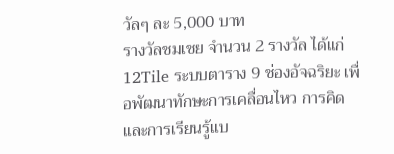วัลๆ ละ 5,000 บาท
รางวัลชมเชย จำนวน 2 รางวัล ได้แก่ 12Tile ระบบตาราง 9 ช่องอัจฉริยะ เพื่อพัฒนาทักษะการเคลื่อนไหว การคิด และการเรียนรู้แบ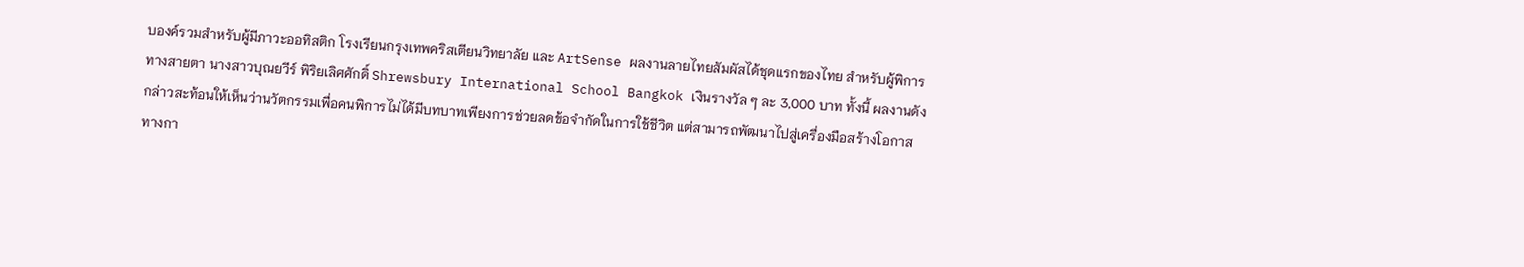บองค์รวมสำหรับผู้มีภาวะออทิสติก โรงเรียนกรุงเทพคริสเตียนวิทยาลัย และ ArtSense ผลงานลายไทยสัมผัสได้ชุดแรกของไทย สำหรับผู้พิการทางสายตา นางสาวบุณยวีร์ พิริยเลิศศักดิ์ Shrewsbury International School Bangkok เงินรางวัล ๆ ละ 3,000 บาท ทั้งนี้ ผลงานดังกล่าวสะท้อนให้เห็นว่านวัตกรรมเพื่อคนพิการไม่ได้มีบทบาทเพียงการช่วยลดข้อจำกัดในการใช้ชีวิต แต่สามารถพัฒนาไปสู่เครื่องมือสร้างโอกาสทางกา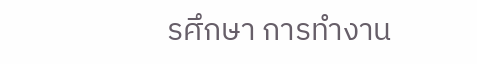รศึกษา การทำงาน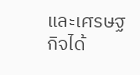และเศรษฐกิจได้